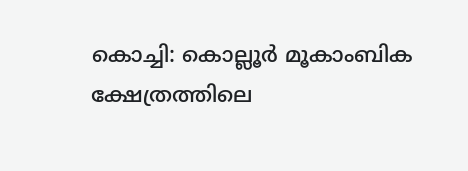കൊച്ചി: കൊല്ലൂർ മൂകാംബിക ക്ഷേത്രത്തിലെ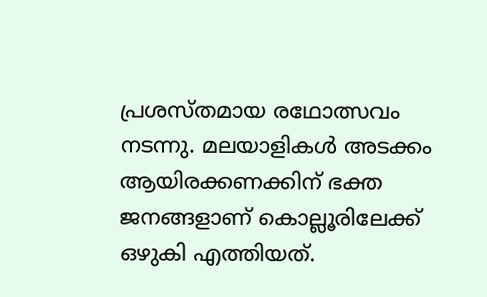പ്രശസ്തമായ രഥോത്സവം നടന്നു. മലയാളികൾ അടക്കം ആയിരക്കണക്കിന് ഭക്ത ജനങ്ങളാണ് കൊല്ലൂരിലേക്ക് ഒഴുകി എത്തിയത്.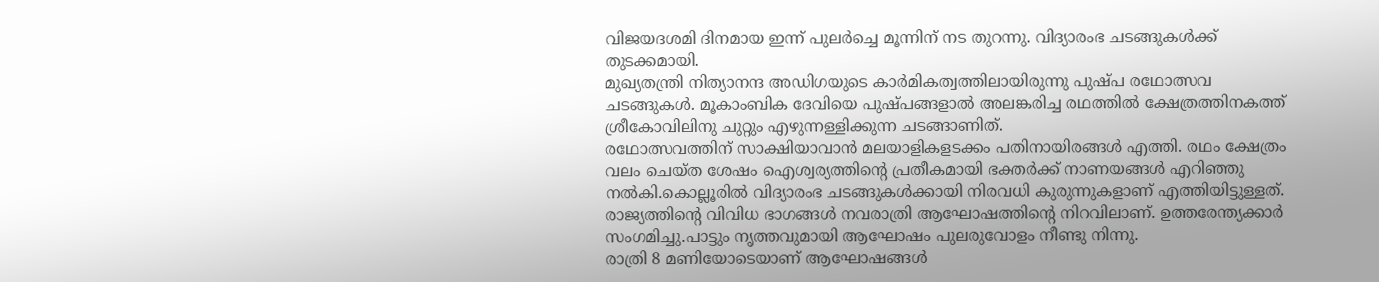വിജയദശമി ദിനമായ ഇന്ന് പുലർച്ചെ മൂന്നിന് നട തുറന്നു. വിദ്യാരംഭ ചടങ്ങുകൾക്ക് തുടക്കമായി.
മുഖ്യതന്ത്രി നിത്യാനന്ദ അഡിഗയുടെ കാർമികത്വത്തിലായിരുന്നു പുഷ്പ രഥോത്സവ ചടങ്ങുകൾ. മൂകാംബിക ദേവിയെ പുഷ്പങ്ങളാൽ അലങ്കരിച്ച രഥത്തിൽ ക്ഷേത്രത്തിനകത്ത് ശ്രീകോവിലിനു ചുറ്റും എഴുന്നള്ളിക്കുന്ന ചടങ്ങാണിത്.
രഥോത്സവത്തിന് സാക്ഷിയാവാൻ മലയാളികളടക്കം പതിനായിരങ്ങൾ എത്തി. രഥം ക്ഷേത്രം വലം ചെയ്ത ശേഷം ഐശ്വര്യത്തിന്റെ പ്രതീകമായി ഭക്തർക്ക് നാണയങ്ങൾ എറിഞ്ഞു നൽകി.കൊല്ലൂരിൽ വിദ്യാരംഭ ചടങ്ങുകൾക്കായി നിരവധി കുരുന്നുകളാണ് എത്തിയിട്ടുള്ളത്.
രാജ്യത്തിന്റെ വിവിധ ഭാഗങ്ങൾ നവരാത്രി ആഘോഷത്തിന്റെ നിറവിലാണ്. ഉത്തരേന്ത്യക്കാർ സംഗമിച്ചു.പാട്ടും നൃത്തവുമായി ആഘോഷം പുലരുവോളം നീണ്ടു നിന്നു.
രാത്രി 8 മണിയോടെയാണ് ആഘോഷങ്ങൾ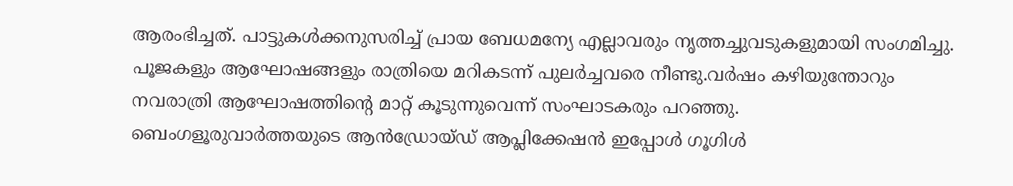ആരംഭിച്ചത്. പാട്ടുകൾക്കനുസരിച്ച് പ്രായ ബേധമന്യേ എല്ലാവരും നൃത്തച്ചുവടുകളുമായി സംഗമിച്ചു.
പൂജകളും ആഘോഷങ്ങളും രാത്രിയെ മറികടന്ന് പുലർച്ചവരെ നീണ്ടു.വർഷം കഴിയുന്തോറും നവരാത്രി ആഘോഷത്തിന്റെ മാറ്റ് കൂടുന്നുവെന്ന് സംഘാടകരും പറഞ്ഞു.
ബെംഗളൂരുവാർത്തയുടെ ആൻഡ്രോയ്ഡ് ആപ്ലിക്കേഷൻ ഇപ്പോൾ ഗൂഗിൾ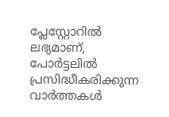പ്ലേസ്റ്റോറിൽ ലഭ്യമാണ്, പോർട്ടലിൽ പ്രസിദ്ധീകരിക്കുന്ന വാർത്തകൾ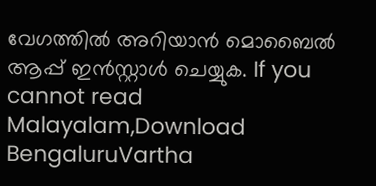വേഗത്തിൽ അറിയാൻ മൊബൈൽ ആപ്പ് ഇൻസ്റ്റാൾ ചെയ്യുക. If you cannot read Malayalam,Download BengaluruVartha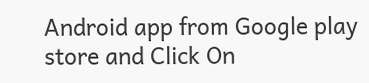Android app from Google play store and Click On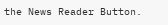the News Reader Button.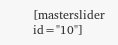[masterslider id="10"]